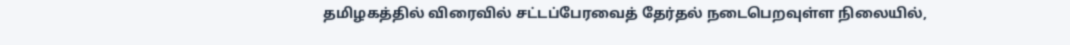தமிழகத்தில் விரைவில் சட்டப்பேரவைத் தேர்தல் நடைபெறவுள்ள நிலையில்,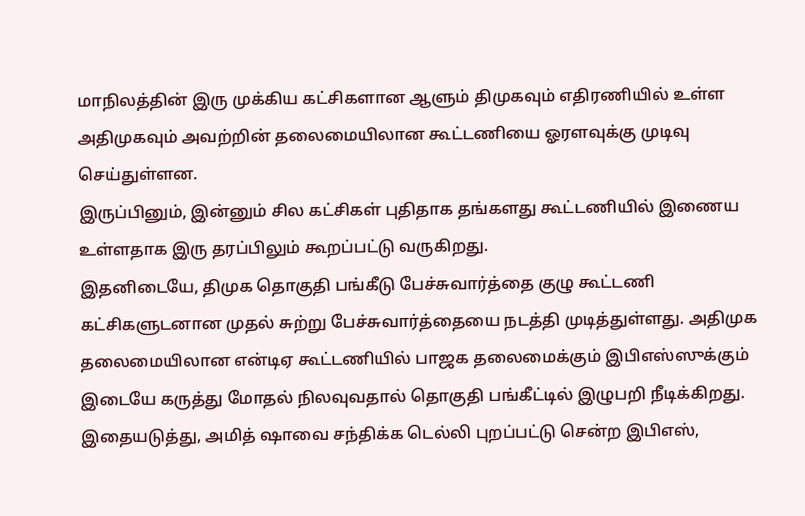மாநிலத்தின் இரு முக்கிய கட்சிகளான ஆளும் திமுகவும் எதிரணியில் உள்ள அதிமுகவும் அவற்றின் தலைமையிலான கூட்டணியை ஓரளவுக்கு முடிவு செய்துள்ளன.
இருப்பினும், இன்னும் சில கட்சிகள் புதிதாக தங்களது கூட்டணியில் இணைய உள்ளதாக இரு தரப்பிலும் கூறப்பட்டு வருகிறது.
இதனிடையே, திமுக தொகுதி பங்கீடு பேச்சுவார்த்தை குழு கூட்டணி கட்சிகளுடனான முதல் சுற்று பேச்சுவார்த்தையை நடத்தி முடித்துள்ளது. அதிமுக தலைமையிலான என்டிஏ கூட்டணியில் பாஜக தலைமைக்கும் இபிஎஸ்ஸுக்கும் இடையே கருத்து மோதல் நிலவுவதால் தொகுதி பங்கீட்டில் இழுபறி நீடிக்கிறது.
இதையடுத்து, அமித் ஷாவை சந்திக்க டெல்லி புறப்பட்டு சென்ற இபிஎஸ்,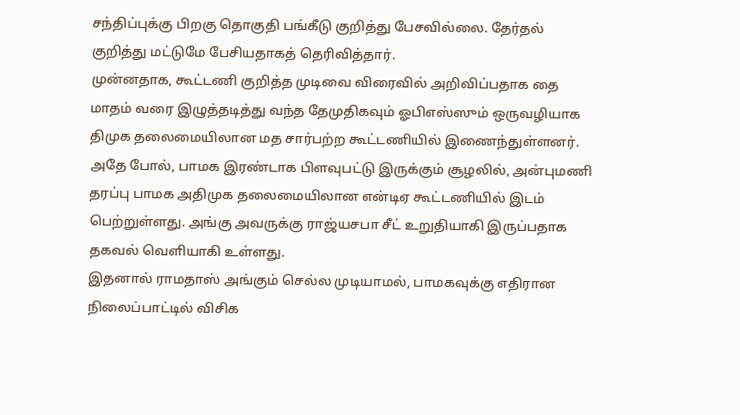சந்திப்புக்கு பிறகு தொகுதி பங்கீடு குறித்து பேசவில்லை. தேர்தல் குறித்து மட்டுமே பேசியதாகத் தெரிவித்தார்.
முன்னதாக, கூட்டணி குறித்த முடிவை விரைவில் அறிவிப்பதாக தை மாதம் வரை இழுத்தடித்து வந்த தேமுதிகவும் ஓபிஎஸ்ஸும் ஒருவழியாக திமுக தலைமையிலான மத சார்பற்ற கூட்டணியில் இணைந்துள்ளனர்.
அதே போல், பாமக இரண்டாக பிளவுபட்டு இருக்கும் சூழலில், அன்புமணி தரப்பு பாமக அதிமுக தலைமையிலான என்டிஏ கூட்டணியில் இடம் பெற்றுள்ளது. அங்கு அவருக்கு ராஜ்யசபா சீட் உறுதியாகி இருப்பதாக தகவல் வெளியாகி உள்ளது.
இதனால் ராமதாஸ் அங்கும் செல்ல முடியாமல், பாமகவுக்கு எதிரான நிலைப்பாட்டில் விசிக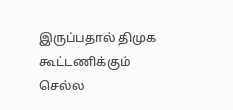இருப்பதால் திமுக கூட்டணிக்கும் செல்ல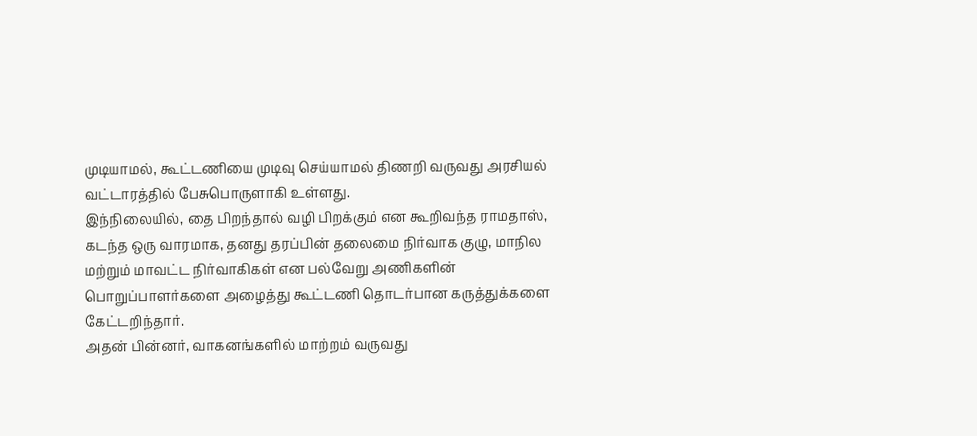முடியாமல், கூட்டணியை முடிவு செய்யாமல் திணறி வருவது அரசியல் வட்டாரத்தில் பேசுபொருளாகி உள்ளது.
இந்நிலையில், தை பிறந்தால் வழி பிறக்கும் என கூறிவந்த ராமதாஸ், கடந்த ஒரு வாரமாக, தனது தரப்பின் தலைமை நிர்வாக குழு, மாநில மற்றும் மாவட்ட நிர்வாகிகள் என பல்வேறு அணிகளின் பொறுப்பாளர்களை அழைத்து கூட்டணி தொடர்பான கருத்துக்களை கேட்டறிந்தார்.
அதன் பின்னர், வாகனங்களில் மாற்றம் வருவது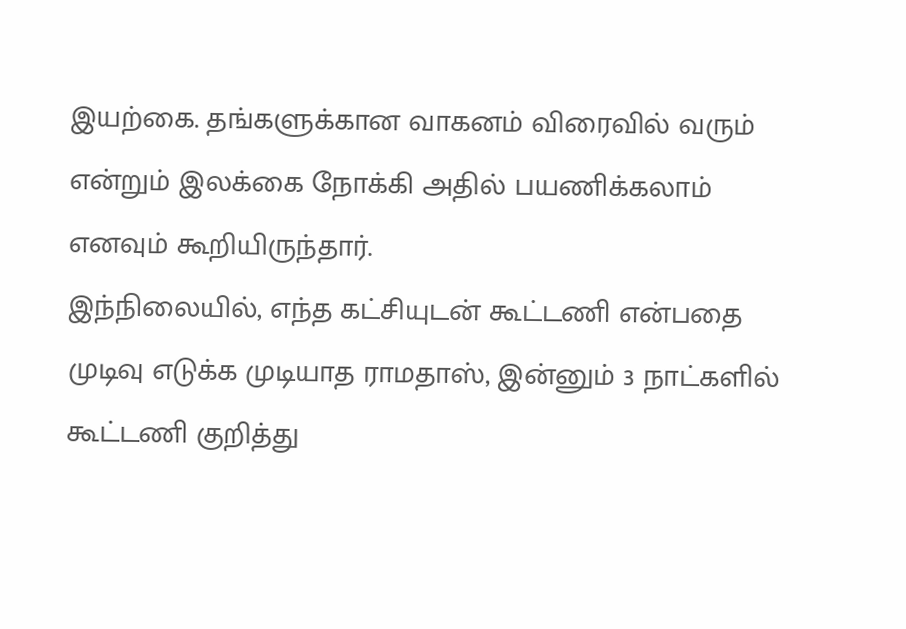இயற்கை. தங்களுக்கான வாகனம் விரைவில் வரும் என்றும் இலக்கை நோக்கி அதில் பயணிக்கலாம் எனவும் கூறியிருந்தார்.
இந்நிலையில், எந்த கட்சியுடன் கூட்டணி என்பதை முடிவு எடுக்க முடியாத ராமதாஸ், இன்னும் 3 நாட்களில் கூட்டணி குறித்து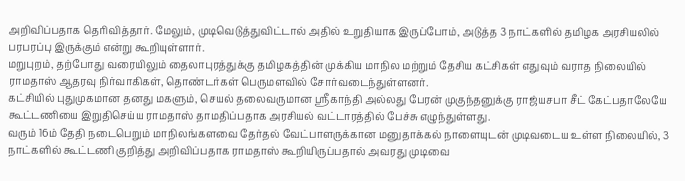அறிவிப்பதாக தெரிவித்தார். மேலும், முடிவெடுத்துவிட்டால் அதில் உறுதியாக இருப்போம், அடுத்த 3 நாட்களில் தமிழக அரசியலில் பரபரப்பு இருக்கும் என்று கூறியுள்ளார்.
மறுபுறம், தற்போது வரையிலும் தைலாபுரத்துக்கு தமிழகத்தின் முக்கிய மாநில மற்றும் தேசிய கட்சிகள் எதுவும் வராத நிலையில் ராமதாஸ் ஆதரவு நிர்வாகிகள், தொண்டர்கள் பெருமளவில் சோர்வடைந்துள்ளனர்.
கட்சியில் புதுமுகமான தனது மகளும், செயல் தலைவருமான ஸ்ரீகாந்தி அல்லது பேரன் முகுந்தனுக்கு ராஜ்யசபா சீட் கேட்பதாலேயே கூட்டணியை இறுதிசெய்ய ராமதாஸ் தாமதிப்பதாக அரசியல் வட்டாரத்தில் பேச்சு எழுந்துள்ளது.
வரும் 16ம் தேதி நடைபெறும் மாநிலங்களவை தேர்தல் வேட்பாளருக்கான மனுதாக்கல் நாளையுடன் முடிவடைய உள்ள நிலையில், 3 நாட்களில் கூட்டணி குறித்து அறிவிப்பதாக ராமதாஸ் கூறியிருப்பதால் அவரது முடிவை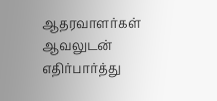ஆதரவாளர்கள் ஆவலுடன் எதிர்பார்த்து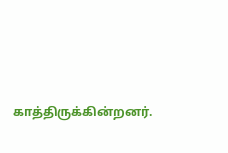காத்திருக்கின்றனர்.